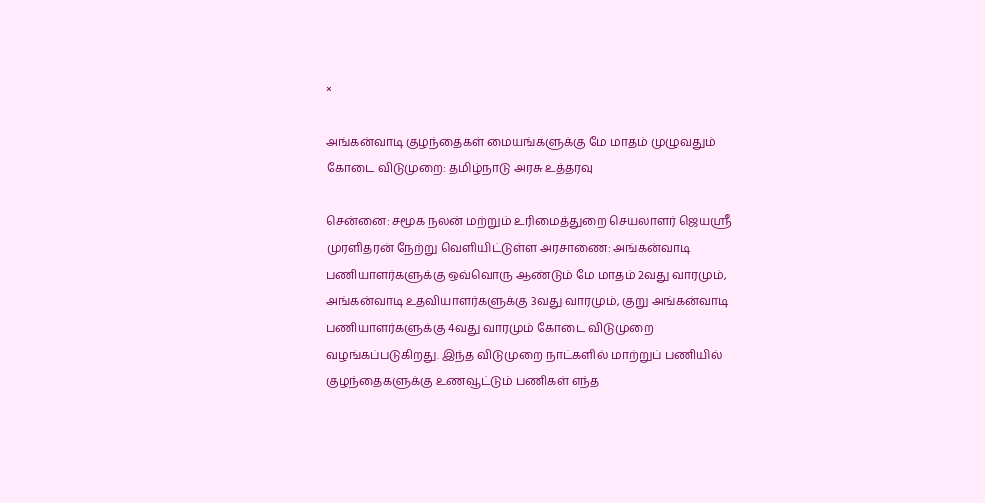×

அங்கன்வாடி குழந்தைகள் மையங்களுக்கு மே மாதம் முழுவதும் கோடை விடுமுறை: தமிழ்நாடு அரசு உத்தரவு

சென்னை: சமூக நலன் மற்றும் உரிமைத்துறை செயலாளர் ஜெயஸ்ரீ முரளிதரன் நேற்று வெளியிட்டுள்ள அரசாணை: அங்கன்வாடி பணியாளர்களுக்கு ஒவ்வொரு ஆண்டும் மே மாதம் 2வது வாரமும், அங்கன்வாடி உதவியாளர்களுக்கு 3வது வாரமும், குறு அங்கன்வாடி பணியாளர்களுக்கு 4வது வாரமும் கோடை விடுமுறை வழங்கப்படுகிறது. இந்த விடுமுறை நாட்களில் மாற்றுப் பணியில் குழந்தைகளுக்கு உணவூட்டும் பணிகள் எந்த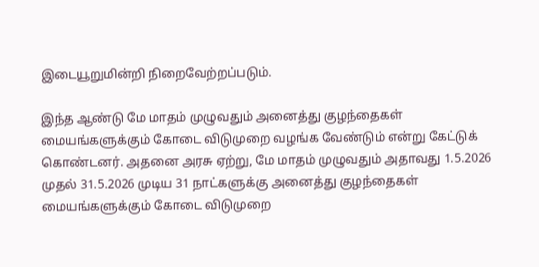இடையூறுமின்றி நிறைவேற்றப்படும்.

இந்த ஆண்டு மே மாதம் முழுவதும் அனைத்து குழந்தைகள் மையங்களுக்கும் கோடை விடுமுறை வழங்க வேண்டும் என்று கேட்டுக் கொண்டனர். அதனை அரசு ஏற்று, மே மாதம் முழுவதும் அதாவது 1.5.2026 முதல் 31.5.2026 முடிய 31 நாட்களுக்கு அனைத்து குழந்தைகள் மையங்களுக்கும் கோடை விடுமுறை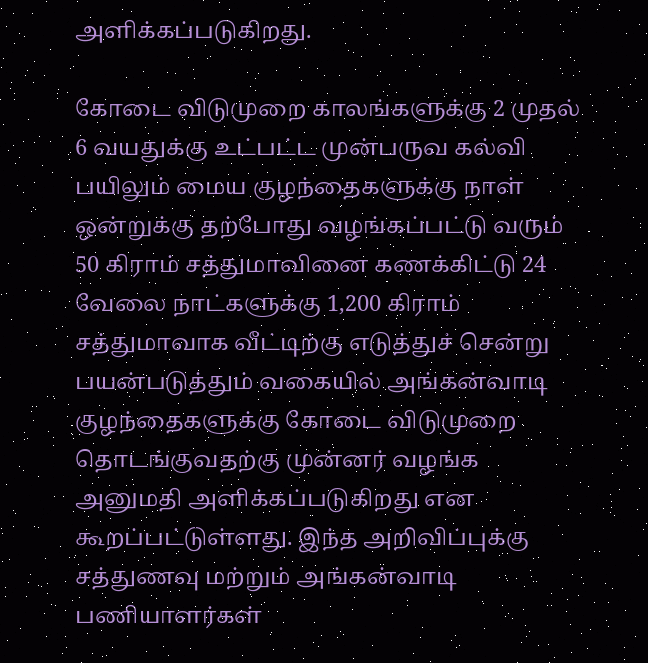அளிக்கப்படுகிறது.

கோடை விடுமுறை காலங்களுக்கு 2 முதல் 6 வயதுக்கு உட்பட்ட முன்பருவ கல்வி பயிலும் மைய குழந்தைகளுக்கு நாள் ஒன்றுக்கு தற்போது வழங்கப்பட்டு வரும் 50 கிராம் சத்துமாவினை கணக்கிட்டு 24 வேலை நாட்களுக்கு 1,200 கிராம் சத்துமாவாக வீட்டிற்கு எடுத்துச் சென்று பயன்படுத்தும் வகையில் அங்கன்வாடி குழந்தைகளுக்கு கோடை விடுமுறை தொடங்குவதற்கு முன்னர் வழங்க அனுமதி அளிக்கப்படுகிறது என கூறப்பட்டுள்ளது. இந்த அறிவிப்புக்கு சத்துணவு மற்றும் அங்கன்வாடி பணியாளர்கள்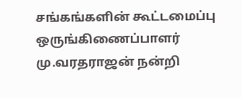சங்கங்களின் கூட்டமைப்பு ஒருங்கிணைப்பாளர் மு.வரதராஜன் நன்றி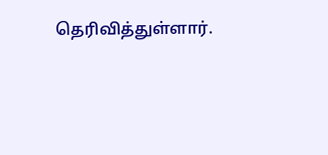தெரிவித்துள்ளார்.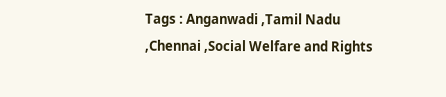Tags : Anganwadi ,Tamil Nadu ,Chennai ,Social Welfare and Rights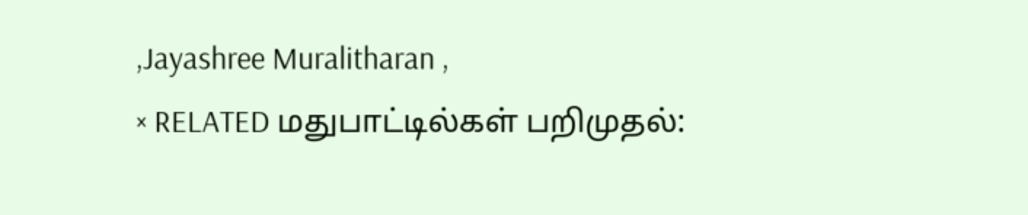,Jayashree Muralitharan ,
× RELATED மதுபாட்டில்கள் பறிமுதல்: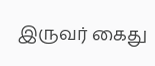இருவர் கைது